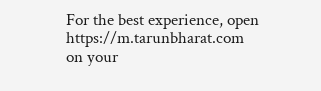For the best experience, open
https://m.tarunbharat.com
on your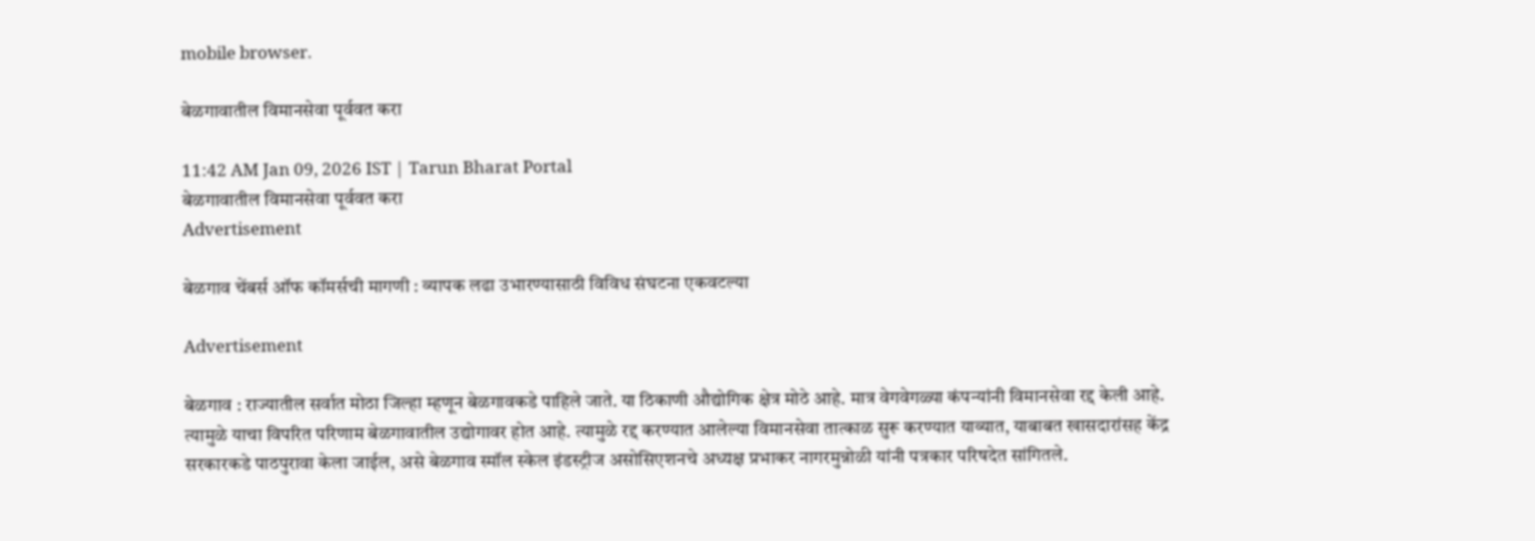mobile browser.

बेळगावातील विमानसेवा पूर्ववत करा

11:42 AM Jan 09, 2026 IST | Tarun Bharat Portal
बेळगावातील विमानसेवा पूर्ववत करा
Advertisement

बेळगाव चेंबर्स ऑफ कॉमर्सची मागणी : व्यापक लढा उभारण्यासाठी विविध संघटना एकवटल्या

Advertisement

बेळगाव : राज्यातील सर्वात मोठा जिल्हा म्हणून बेळगावकडे पाहिले जाते. या ठिकाणी औद्योगिक क्षेत्र मोठे आहे. मात्र वेगवेगळ्या कंपन्यांनी विमानसेवा रद्द केली आहे. त्यामुळे याचा विपरित परिणाम बेळगावातील उद्योगावर होत आहे. त्यामुळे रद्द करण्यात आलेल्या विमानसेवा तात्काळ सुरू करण्यात याव्यात, याबाबत खासदारांसह केंद्र सरकारकडे पाठपुरावा केला जाईल, असे बेळगाव स्मॉल स्केल इंडस्ट्रीज असोसिएशनचे अध्यक्ष प्रभाकर नागरमुन्नोळी यांनी पत्रकार परिषदेत सांगितले.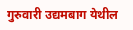गुरुवारी उद्यमबाग येथील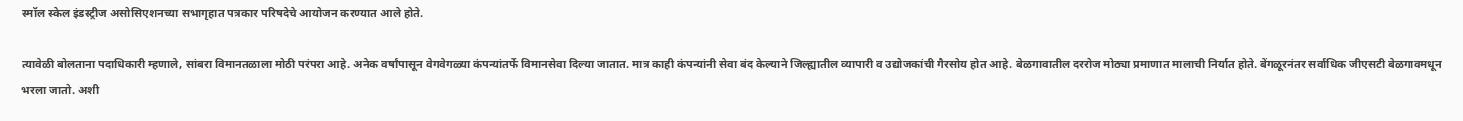स्मॉल स्केल इंडस्ट्रीज असोसिएशनच्या सभागृहात पत्रकार परिषदेचे आयोजन करण्यात आले होते.

त्यावेळी बोलताना पदाधिकारी म्हणाले, सांबरा विमानतळाला मोठी परंपरा आहे. अनेक वर्षांपासून वेगवेगळ्या कंपन्यांतर्फे विमानसेवा दिल्या जातात. मात्र काही कंपन्यांनी सेवा बंद केल्याने जिल्ह्यातील व्यापारी व उद्योजकांची गैरसोय होत आहे. बेळगावातील दररोज मोठ्या प्रमाणात मालाची निर्यात होते. बेंगळूरनंतर सर्वाधिक जीएसटी बेळगावमधून भरला जातो. अशी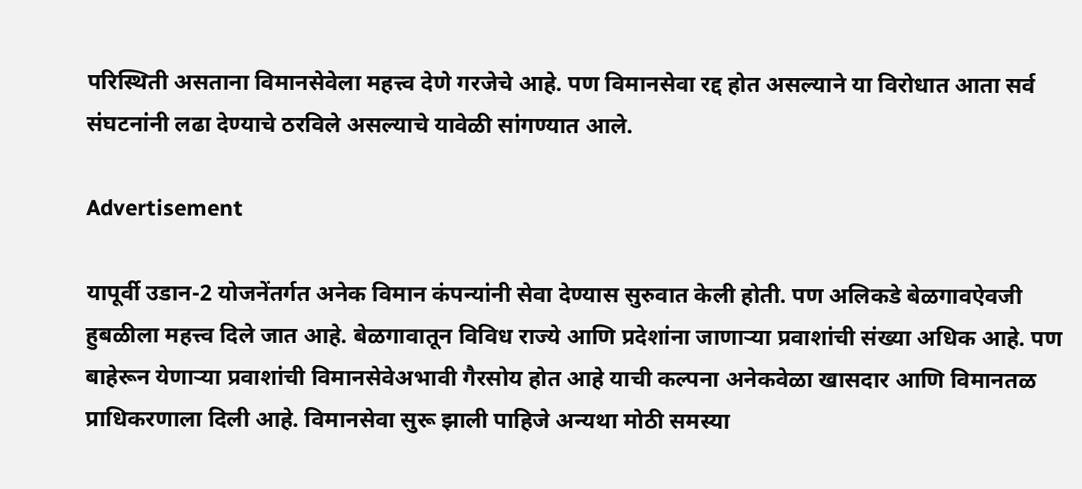परिस्थिती असताना विमानसेवेला महत्त्व देणे गरजेचे आहे. पण विमानसेवा रद्द होत असल्याने या विरोधात आता सर्व संघटनांनी लढा देण्याचे ठरविले असल्याचे यावेळी सांगण्यात आले.

Advertisement

यापूर्वी उडान-2 योजनेंतर्गत अनेक विमान कंपन्यांनी सेवा देण्यास सुरुवात केली होती. पण अलिकडे बेळगावऐवजी हुबळीला महत्त्व दिले जात आहे. बेळगावातून विविध राज्ये आणि प्रदेशांना जाणाऱ्या प्रवाशांची संख्या अधिक आहे. पण बाहेरून येणाऱ्या प्रवाशांची विमानसेवेअभावी गैरसोय होत आहे याची कल्पना अनेकवेळा खासदार आणि विमानतळ प्राधिकरणाला दिली आहे. विमानसेवा सुरू झाली पाहिजे अन्यथा मोठी समस्या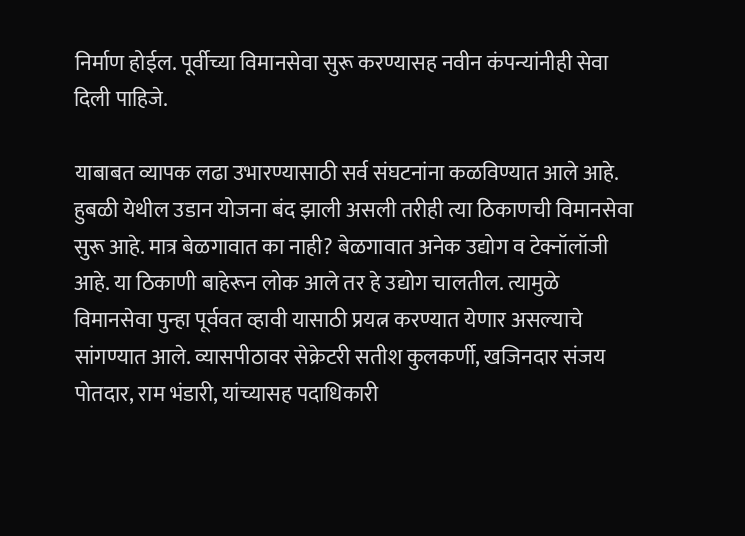निर्माण होईल. पूर्वीच्या विमानसेवा सुरू करण्यासह नवीन कंपन्यांनीही सेवा दिली पाहिजे.

याबाबत व्यापक लढा उभारण्यासाठी सर्व संघटनांना कळविण्यात आले आहे. हुबळी येथील उडान योजना बंद झाली असली तरीही त्या ठिकाणची विमानसेवा सुरू आहे. मात्र बेळगावात का नाही? बेळगावात अनेक उद्योग व टेक्नॉलॉजी आहे. या ठिकाणी बाहेरून लोक आले तर हे उद्योग चालतील. त्यामुळे विमानसेवा पुन्हा पूर्ववत व्हावी यासाठी प्रयत्न करण्यात येणार असल्याचे सांगण्यात आले. व्यासपीठावर सेक्रेटरी सतीश कुलकर्णी, खजिनदार संजय पोतदार, राम भंडारी, यांच्यासह पदाधिकारी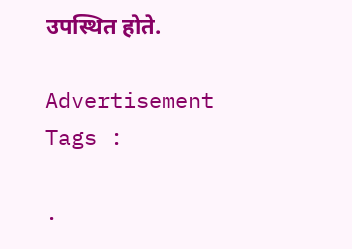उपस्थित होते.

Advertisement
Tags :

.